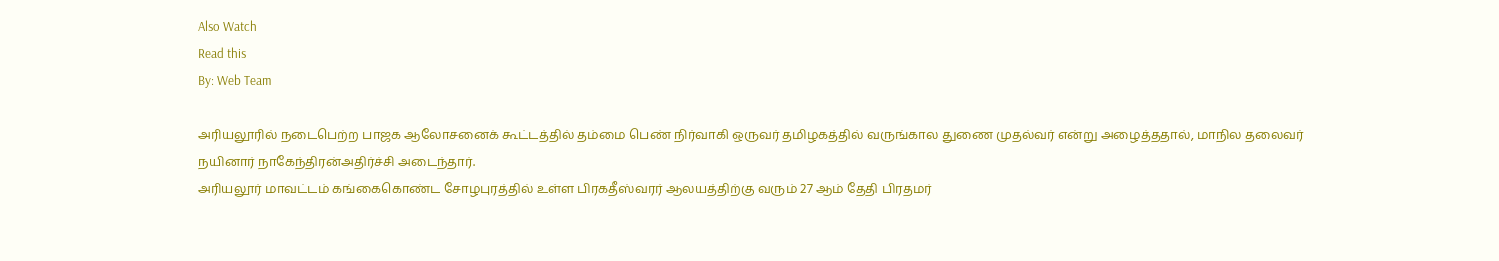Also Watch
Read this
By: Web Team

அரியலூரில் நடைபெற்ற பாஜக ஆலோசனைக் கூட்டத்தில் தம்மை பெண் நிர்வாகி ஒருவர் தமிழகத்தில் வருங்கால துணை முதல்வர் என்று அழைத்ததால், மாநில தலைவர் நயினார் நாகேந்திரன்அதிர்ச்சி அடைந்தார்.
அரியலூர் மாவட்டம் கங்கைகொண்ட சோழபுரத்தில் உள்ள பிரகதீஸ்வரர் ஆலயத்திற்கு வரும் 27 ஆம் தேதி பிரதமர்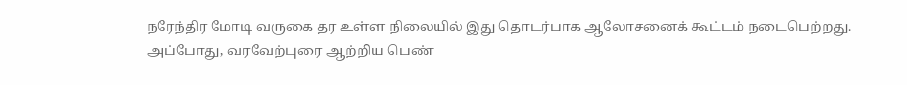நரேந்திர மோடி வருகை தர உள்ள நிலையில் இது தொடர்பாக ஆலோசனைக் கூட்டம் நடைபெற்றது.
அப்போது, வரவேற்புரை ஆற்றிய பெண்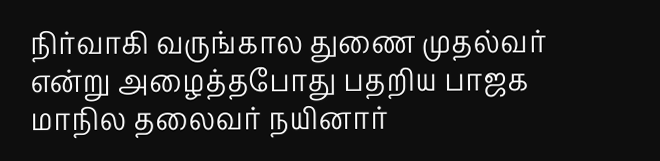நிர்வாகி வருங்கால துணை முதல்வர் என்று அழைத்தபோது பதறிய பாஜக மாநில தலைவர் நயினார்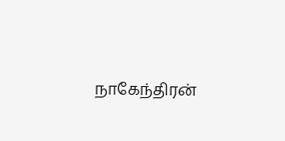நாகேந்திரன்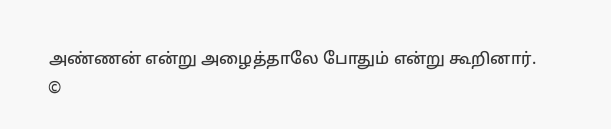அண்ணன் என்று அழைத்தாலே போதும் என்று கூறினார்.
©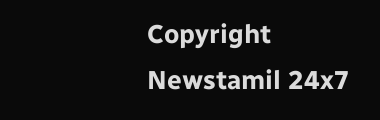Copyright Newstamil 24x7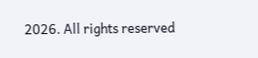2026. All rights reserved